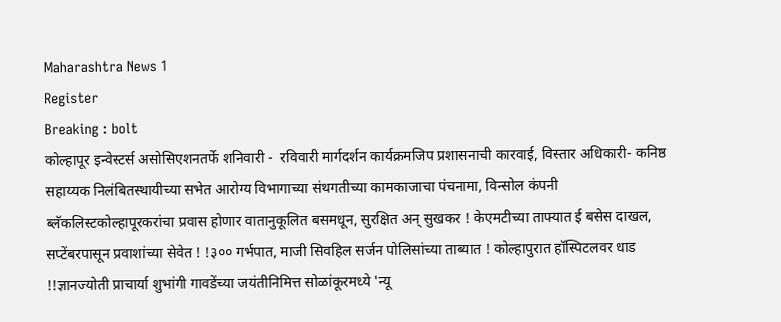Maharashtra News 1
Register
Breaking : bolt
कोल्हापूर इन्वेस्टर्स असोसिएशनतर्फे शनिवारी -  रविवारी मार्गदर्शन कार्यक्रमजिप प्रशासनाची कारवाई, विस्तार अधिकारी- कनिष्ठ सहाय्यक निलंबितस्थायीच्या सभेत आरोग्य विभागाच्या संथगतीच्या कामकाजाचा पंचनामा, विन्सोल कंपनी ब्लॅकलिस्टकोल्हापूरकरांचा प्रवास होणार वातानुकूलित बसमधून, सुरक्षित अन् सुखकर ! केएमटीच्या ताफ्यात ई बसेस दाखल, सप्टेंबरपासून प्रवाशांच्या सेवेत ! !३०० गर्भपात, माजी सिवहिल सर्जन पोलिसांच्या ताब्यात ! कोल्हापुरात हॉस्पिटलवर धाड !!ज्ञानज्योती प्राचार्या शुभांगी गावडेंच्या जयंतीनिमित्त सोळांकूरमध्ये 'न्यू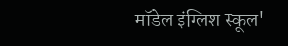मॉडेल इंग्लिश स्कूल'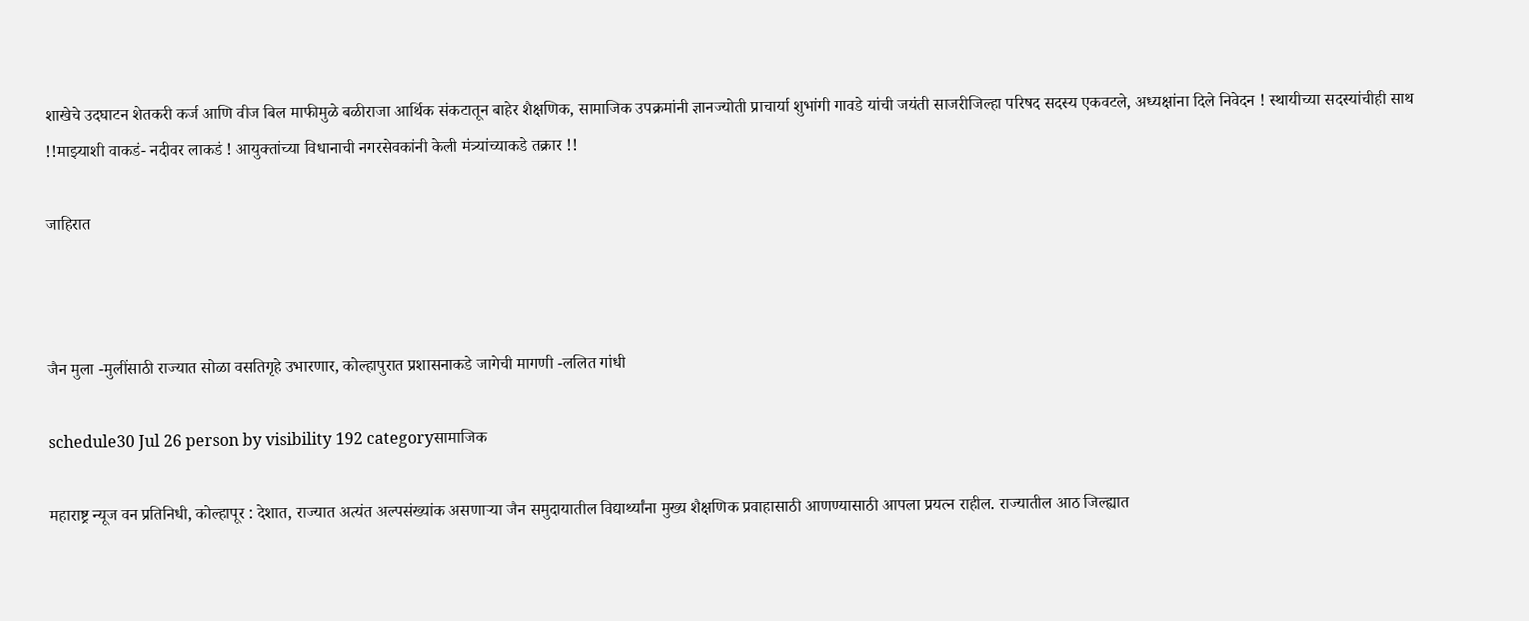शाखेचे उदघाटन शेतकरी कर्ज आणि वीज बिल माफीमुळे बळीराजा आर्थिक संकटातून बाहेर शैक्षणिक, सामाजिक उपक्रमांनी ज्ञानज्योती प्राचार्या शुभांगी गावडे यांची जयंती साजरीजिल्हा परिषद सदस्य एकवटले, अध्यक्षांना दिले निवेदन ! स्थायीच्या सदस्यांचीही साथ !!माझ्याशी वाकडं- नदीवर लाकडं ! आयुक्तांच्या विधानाची नगरसेवकांनी केली मंत्र्यांच्याकडे तक्रार !!

जाहिरात



जैन मुला -मुलींसाठी राज्यात सोळा वसतिगृहे उभारणार, कोल्हापुरात प्रशासनाकडे जागेची मागणी -ललित गांधी

schedule30 Jul 26 person by visibility 192 categoryसामाजिक

महाराष्ट्र न्यूज वन प्रतिनिधी, कोल्हापूर : देशात, राज्यात अत्यंत अल्पसंख्यांक असणाऱ्या जैन समुदायातील विद्यार्थ्यांना मुख्य शैक्षणिक प्रवाहासाठी आणण्यासाठी आपला प्रयत्न राहील. राज्यातील आठ जिल्ह्यात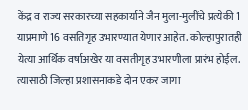केंद्र व राज्य सरकारच्या सहकार्याने जैन मुला-मुलींचे प्रत्येकी 1 याप्रमाणे 16 वसतिगृह उभारण्यात येणार आहेत. कोल्हापुरातही येत्या आर्थिक वर्षाअखेर या वसतीगृह उभारणीला प्रारंभ होईल. त्यासाठी जिल्हा प्रशासनाकडे दोन एकर जागा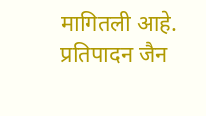मागितली आहे. प्रतिपादन जैन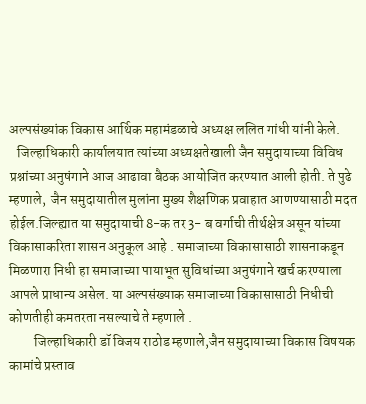अल्पसंख्यांक विकास आर्थिक महामंडळाचे अध्यक्ष ललित गांधी यांनी केले.
   जिल्हाधिकारी कार्यालयात त्यांच्या अध्यक्षतेखाली जैन समुदायाच्या विविध प्रश्नांच्या अनुषंगाने आज आढावा बैठक आयोजित करण्यात आली होती. ते पुढे म्हणाले,  जैन समुदायातील मुलांना मुख्य शैक्षणिक प्रवाहात आणण्यासाठी मदत होईल.जिल्ह्यात या समुदायाची 8-क तर 3- ब वर्गाची तीर्थक्षेत्र असून यांच्या विकासाकरिता शासन अनुकूल आहे . समाजाच्या विकासासाठी शासनाकडून मिळणारा निधी हा समाजाच्या पायाभूत सुविधांच्या अनुषंगाने खर्च करण्याला आपले प्राधान्य असेल. या अल्पसंख्याक समाजाच्या विकासासाठी निधीची कोणतीही कमतरता नसल्याचे ते म्हणाले .
         जिल्हाधिकारी डॉ विजय राठोड म्हणाले,जैन समुदायाच्या विकास विषयक कामांचे प्रस्ताव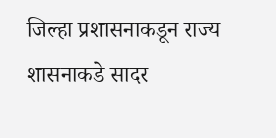जिल्हा प्रशासनाकडून राज्य शासनाकडे सादर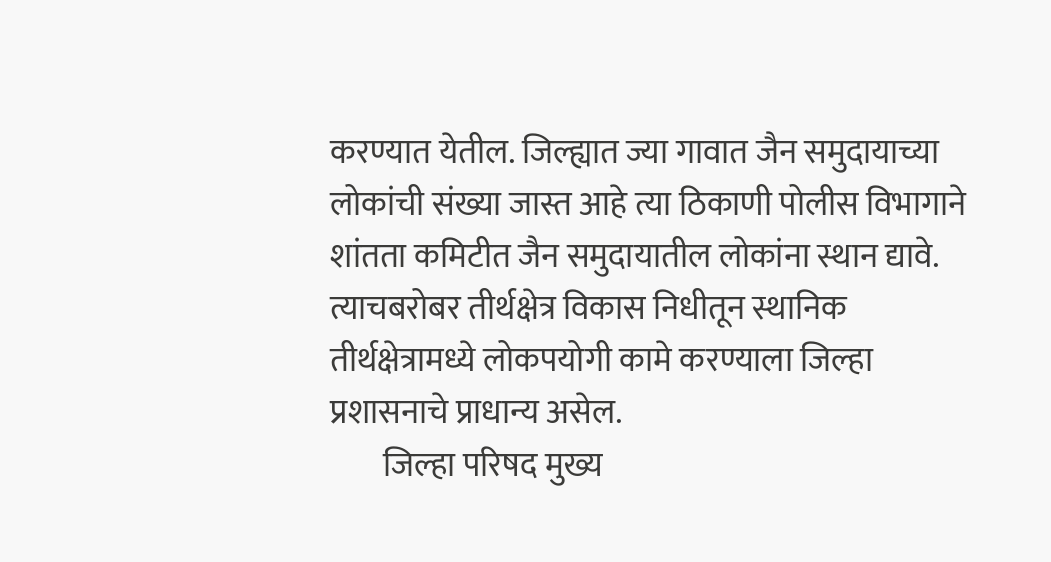करण्यात येतील. जिल्ह्यात ज्या गावात जैन समुदायाच्या लोकांची संख्या जास्त आहे त्या ठिकाणी पोलीस विभागाने शांतता कमिटीत जैन समुदायातील लोकांना स्थान द्यावे. त्याचबरोबर तीर्थक्षेत्र विकास निधीतून स्थानिक तीर्थक्षेत्रामध्ये लोकपयोगी कामे करण्याला जिल्हा प्रशासनाचे प्राधान्य असेल.
        जिल्हा परिषद मुख्य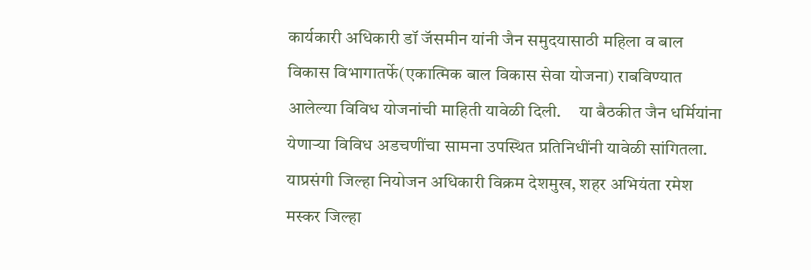कार्यकारी अधिकारी डॉ जॅसमीन यांनी जैन समुदयासाठी महिला व बाल विकास विभागातर्फे(एकात्मिक बाल विकास सेवा योजना) राबविण्यात आलेल्या विविध योजनांची माहिती यावेळी दिली.     या बैठकीत जैन धर्मियांना येणाऱ्या विविध अडचणींचा सामना उपस्थित प्रतिनिधींनी यावेळी सांगितला. याप्रसंगी जिल्हा नियोजन अधिकारी विक्रम देशमुख, शहर अभियंता रमेश मस्कर जिल्हा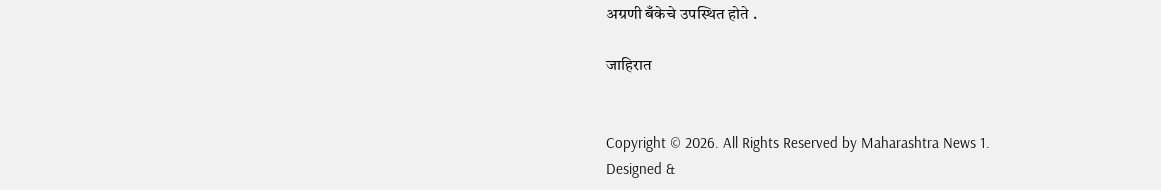अग्रणी बँकेचे उपस्थित होते .

जाहिरात


Copyright © 2026. All Rights Reserved by Maharashtra News 1.
Designed &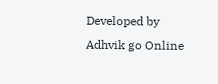Developed by Adhvik go Online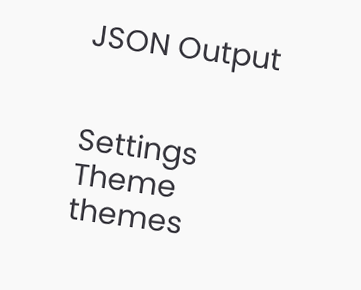JSON Output


Settings
Theme
themes